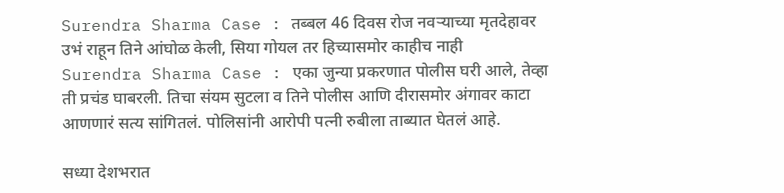Surendra Sharma Case : तब्बल 46 दिवस रोज नवऱ्याच्या मृतदेहावर उभं राहून तिने आंघोळ केली, सिया गोयल तर हिच्यासमोर काहीच नाही
Surendra Sharma Case : एका जुन्या प्रकरणात पोलीस घरी आले, तेव्हा ती प्रचंड घाबरली. तिचा संयम सुटला व तिने पोलीस आणि दीरासमोर अंगावर काटा आणणारं सत्य सांगितलं. पोलिसांनी आरोपी पत्नी रुबीला ताब्यात घेतलं आहे.

सध्या देशभरात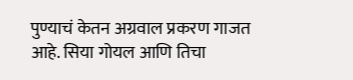पुण्याचं केतन अग्रवाल प्रकरण गाजत आहे. सिया गोयल आणि तिचा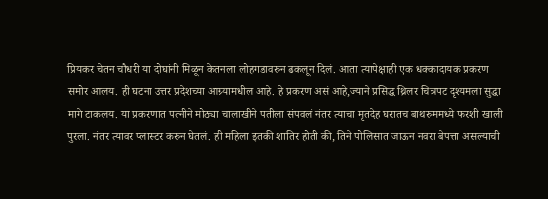प्रियकर चेतन चौधरी या दोघांनी मिळून केतनला लोहगडावरुन ढकलून दिलं. आता त्यापेक्षाही एक धक्कादायक प्रकरण समोर आलय. ही घटना उत्तर प्रदेशच्या आग्र्यामधील आहे. हे प्रकरण असं आहे,ज्याने प्रसिद्ध थ्रिलर चित्रपट दृश्यमला सुद्धा मागे टाकलय. या प्रकरणात पत्नीने मोठ्या चालाखीने पतीला संपवलं नंतर त्याचा मृतदेह घरातच बाथरुममध्ये फरशी खाली पुरला. नंतर त्यावर प्लास्टर करुन घेतलं. ही महिला इतकी शातिर होती की, तिने पोलिसात जाऊन नवरा बेपत्ता असल्याची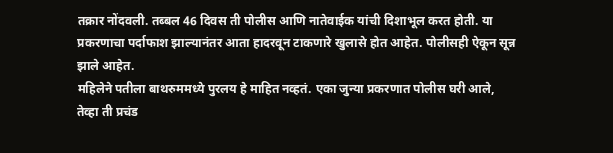तक्रार नोंदवली. तब्बल 46 दिवस ती पोलीस आणि नातेवाईक यांची दिशाभूल करत होती. या प्रकरणाचा पर्दाफाश झाल्यानंतर आता हादरवून टाकणारे खुलासे होत आहेत. पोलीसही ऐकून सून्न झाले आहेत.
महिलेने पतीला बाथरुममध्ये पुरलय हे माहित नव्हतं. एका जुन्या प्रकरणात पोलीस घरी आले, तेव्हा ती प्रचंड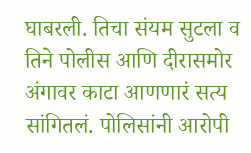घाबरली. तिचा संयम सुटला व तिने पोलीस आणि दीरासमोर अंगावर काटा आणणारं सत्य सांगितलं. पोलिसांनी आरोपी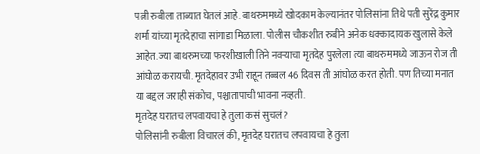पत्नी रुबीला ताब्यात घेतलं आहे. बाथरुममध्ये खोदकाम केल्यानंतर पोलिसांना तिथे पती सुरेंद्र कुमार शर्मा यांच्या मृतदेहाचा सांगाडा मिळाला. पोलीस चौकशीत रुबीने अनेक धक्कादायक खुलासे केले आहेत. ज्या बाथरुमच्या फरशीखाली तिने नवऱ्याचा मृतदेह पुरलेला त्या बाथरुममध्ये जाऊन रोज ती आंघोळ करायची. मृतदेहावर उभी राहून तब्बल 46 दिवस ती आंघोळ करत होती. पण तिच्या मनात या बद्दल जराही संकोच, पश्चातापाची भावना नव्हती.
मृतदेह घरातच लपवायचा हे तुला कसं सुचलं?
पोलिसांनी रुबीला विचारलं की, मृतदेह घरातच लपवायचा हे तुला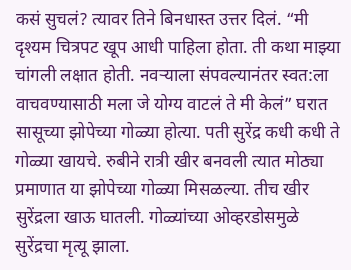कसं सुचलं? त्यावर तिने बिनधास्त उत्तर दिलं. “मी दृश्यम चित्रपट खूप आधी पाहिला होता. ती कथा माझ्या चांगली लक्षात होती. नवऱ्याला संपवल्यानंतर स्वत:ला वाचवण्यासाठी मला जे योग्य वाटलं ते मी केलं” घरात सासूच्या झोपेच्या गोळ्या होत्या. पती सुरेंद्र कधी कधी ते गोळ्या खायचे. रुबीने रात्री खीर बनवली त्यात मोठ्या प्रमाणात या झोपेच्या गोळ्या मिसळल्या. तीच खीर सुरेंद्रला खाऊ घातली. गोळ्यांच्या ओव्हरडोसमुळे सुरेंद्रचा मृत्यू झाला.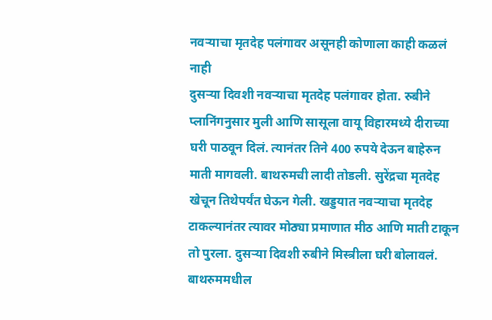नवऱ्याचा मृतदेह पलंगावर असूनही कोणाला काही कळलं नाही
दुसऱ्या दिवशी नवऱ्याचा मृतदेह पलंगावर होता. रुबीने प्लानिंगनुसार मुली आणि सासूला वायू विहारमध्ये दीराच्या घरी पाठवून दिलं. त्यानंतर तिने 400 रुपये देऊन बाहेरुन माती मागवली. बाथरुमची लादी तोडली. सुरेंद्रचा मृतदेह खेचून तिथेपर्यंत घेऊन गेली. खड्डयात नवऱ्याचा मृतदेह टाकल्यानंतर त्यावर मोठ्या प्रमाणात मीठ आणि माती टाकून तो पुरला. दुसऱ्या दिवशी रुबीने मिस्त्रीला घरी बोलावलं. बाथरुममधील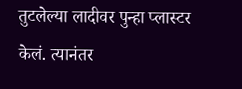तुटलेल्या लादीवर पुन्हा प्लास्टर केलं. त्यानंतर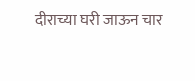दीराच्या घरी जाऊन चार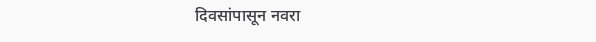दिवसांपासून नवरा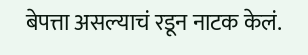बेपत्ता असल्याचं रडून नाटक केलं.